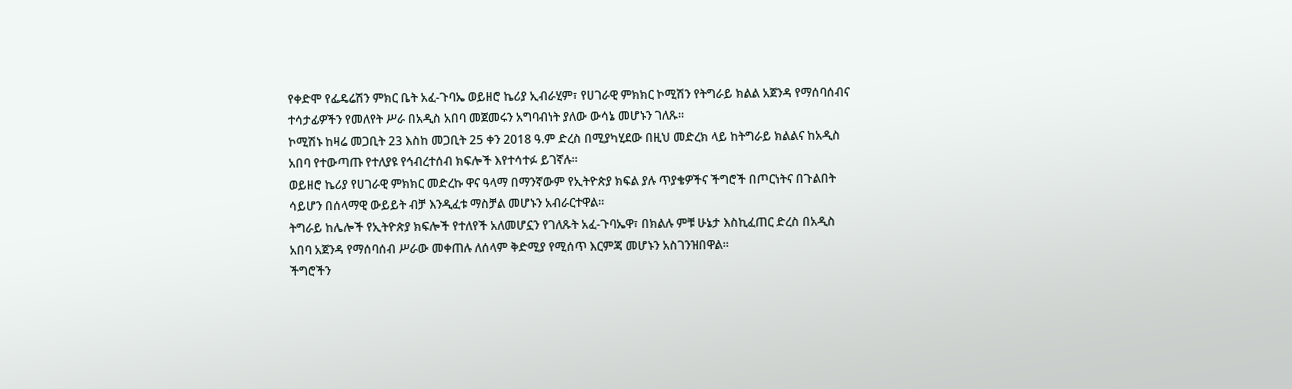የቀድሞ የፌዴሬሽን ምክር ቤት አፈ-ጉባኤ ወይዘሮ ኬሪያ ኢብራሂም፣ የሀገራዊ ምክክር ኮሚሽን የትግራይ ክልል አጀንዳ የማሰባሰብና ተሳታፊዎችን የመለየት ሥራ በአዲስ አበባ መጀመሩን አግባብነት ያለው ውሳኔ መሆኑን ገለጹ።
ኮሚሽኑ ከዛሬ መጋቢት 23 እስከ መጋቢት 25 ቀን 2018 ዓ.ም ድረስ በሚያካሂደው በዚህ መድረክ ላይ ከትግራይ ክልልና ከአዲስ አበባ የተውጣጡ የተለያዩ የኅብረተሰብ ክፍሎች እየተሳተፉ ይገኛሉ።
ወይዘሮ ኬሪያ የሀገራዊ ምክክር መድረኩ ዋና ዓላማ በማንኛውም የኢትዮጵያ ክፍል ያሉ ጥያቄዎችና ችግሮች በጦርነትና በጉልበት ሳይሆን በሰላማዊ ውይይት ብቻ እንዲፈቱ ማስቻል መሆኑን አብራርተዋል።
ትግራይ ከሌሎች የኢትዮጵያ ክፍሎች የተለየች አለመሆኗን የገለጹት አፈ-ጉባኤዋ፣ በክልሉ ምቹ ሁኔታ እስኪፈጠር ድረስ በአዲስ አበባ አጀንዳ የማሰባሰብ ሥራው መቀጠሉ ለሰላም ቅድሚያ የሚሰጥ እርምጃ መሆኑን አስገንዝበዋል።
ችግሮችን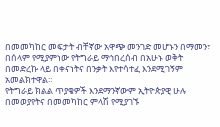በመመካከር መፍታት ብቸኛው አዋጭ መንገድ መሆኑን በማመን፣ በሰላም የሚያምነው የትግራይ ማኅበረሰብ በአሁኑ ወቅት በመድረኩ ላይ በቀናነትና በንቃት እየተሳተፈ እንደሚገኝም አመልክተዋል።
የትግራይ ክልል ጥያቄዎች እንደማንኛውም ኢትዮጵያዊ ሁሉ በመወያየትና በመመካከር ምላሽ የሚያገኙ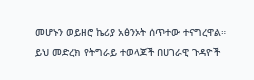መሆኑን ወይዘሮ ኬሪያ አፅንኦት ሰጥተው ተናግረዋል።
ይህ መድረክ የትግራይ ተወላጆች በሀገራዊ ጉዳዮች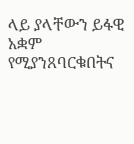ላይ ያላቸውን ይፋዊ አቋም የሚያንጸባርቁበትና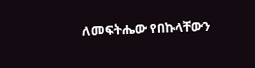ለመፍትሔው የበኩላቸውን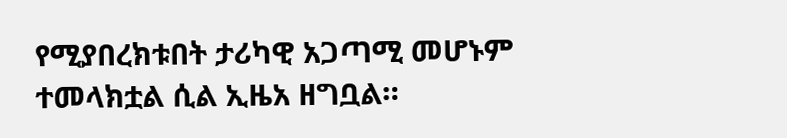የሚያበረክቱበት ታሪካዊ አጋጣሚ መሆኑም ተመላክቷል ሲል ኢዜአ ዘግቧል።